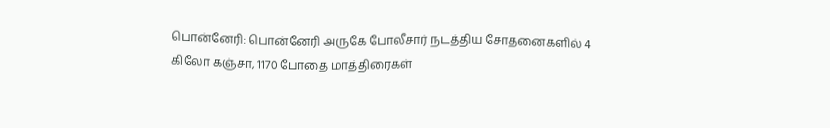பொன்னேரி: பொன்னேரி அருகே போலீசார் நடத்திய சோதனைகளில் 4 கிலோ கஞ்சா, 1170 போதை மாத்திரைகள்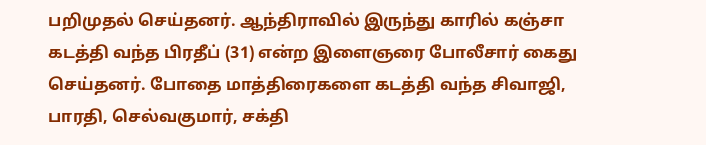பறிமுதல் செய்தனர். ஆந்திராவில் இருந்து காரில் கஞ்சா கடத்தி வந்த பிரதீப் (31) என்ற இளைஞரை போலீசார் கைது செய்தனர். போதை மாத்திரைகளை கடத்தி வந்த சிவாஜி, பாரதி, செல்வகுமார், சக்தி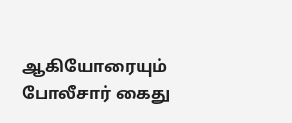ஆகியோரையும் போலீசார் கைது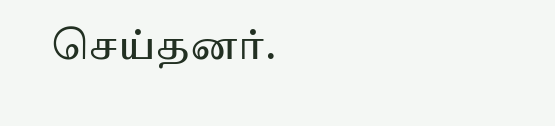செய்தனர்.